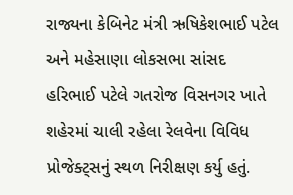રાજ્યના કેબિનેટ મંત્રી ઋષિકેશભાઈ પટેલ અને મહેસાણા લોકસભા સાંસદ હરિભાઈ પટેલે ગતરોજ વિસનગર ખાતે શહેરમાં ચાલી રહેલા રેલવેના વિવિધ પ્રોજેક્ટ્સનું સ્થળ નિરીક્ષણ કર્યુ હતું.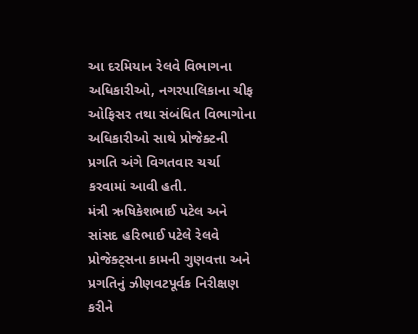આ દરમિયાન રેલવે વિભાગના અધિકારીઓ, નગરપાલિકાના ચીફ ઓફિસર તથા સંબંધિત વિભાગોના અધિકારીઓ સાથે પ્રોજેક્ટની પ્રગતિ અંગે વિગતવાર ચર્ચા કરવામાં આવી હતી.
મંત્રી ઋષિકેશભાઈ પટેલ અને સાંસદ હરિભાઈ પટેલે રેલવે પ્રોજેક્ટ્સના કામની ગુણવત્તા અને પ્રગતિનું ઝીણવટપૂર્વક નિરીક્ષણ કરીને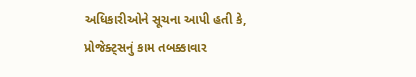અધિકારીઓને સૂચના આપી હતી કે, પ્રોજેક્ટ્સનું કામ તબક્કાવાર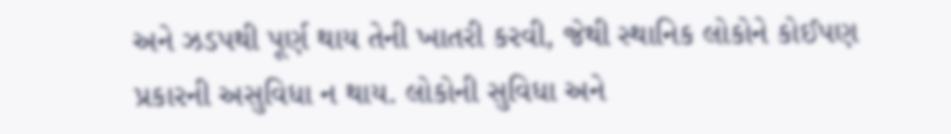અને ઝડપથી પૂર્ણ થાય તેની ખાતરી કરવી, જેથી સ્થાનિક લોકોને કોઈપણ પ્રકારની અસુવિધા ન થાય. લોકોની સુવિધા અને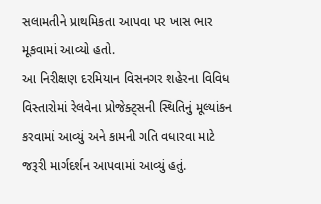સલામતીને પ્રાથમિકતા આપવા પર ખાસ ભાર મૂકવામાં આવ્યો હતો.
આ નિરીક્ષણ દરમિયાન વિસનગર શહેરના વિવિધ વિસ્તારોમાં રેલવેના પ્રોજેક્ટ્સની સ્થિતિનું મૂલ્યાંકન કરવામાં આવ્યું અને કામની ગતિ વધારવા માટે જરૂરી માર્ગદર્શન આપવામાં આવ્યું હતું.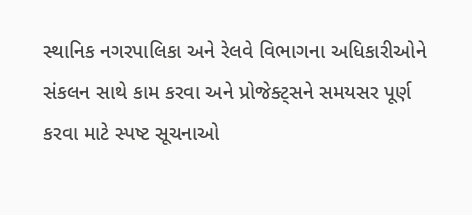સ્થાનિક નગરપાલિકા અને રેલવે વિભાગના અધિકારીઓને સંકલન સાથે કામ કરવા અને પ્રોજેક્ટ્સને સમયસર પૂર્ણ કરવા માટે સ્પષ્ટ સૂચનાઓ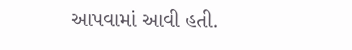આપવામાં આવી હતી.